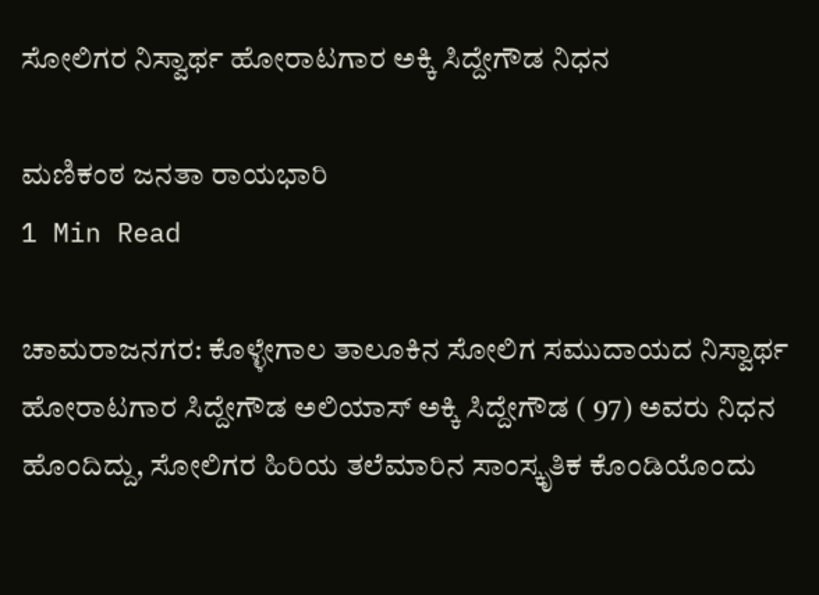ಸೋಲಿಗರ ನಿಸ್ವಾರ್ಥ ಹೋರಾಟಗಾರ ಅಕ್ಕಿ ಸಿದ್ದೇಗೌಡ ನಿಧನ

ಮಣಿಕಂಠ ಜನತಾ ರಾಯಭಾರಿ
1 Min Read

ಚಾಮರಾಜನಗರ: ಕೊಳ್ಳೇಗಾಲ ತಾಲೂಕಿನ ಸೋಲಿಗ ಸಮುದಾಯದ ನಿಸ್ವಾರ್ಥ ಹೋರಾಟಗಾರ ಸಿದ್ದೇಗೌಡ ಅಲಿಯಾಸ್ ಅಕ್ಕಿ ಸಿದ್ದೇಗೌಡ ( 97) ಅವರು ನಿಧನ ಹೊಂದಿದ್ದು, ಸೋಲಿಗರ ಹಿರಿಯ ತಲೆಮಾರಿನ ಸಾಂಸ್ಕೃತಿಕ ಕೊಂಡಿಯೊಂದು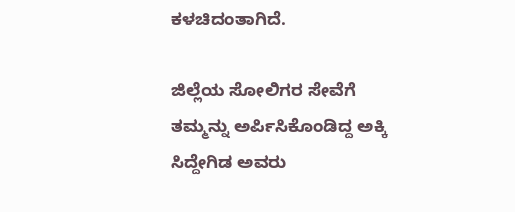ಕಳಚಿದಂತಾಗಿದೆ.

ಜಿಲ್ಲೆಯ ಸೋಲಿಗರ ಸೇವೆಗೆ ತಮ್ಮನ್ನು ಅರ್ಪಿಸಿಕೊಂಡಿದ್ದ ಅಕ್ಕಿ ಸಿದ್ದೇಗಿಡ ಅವರು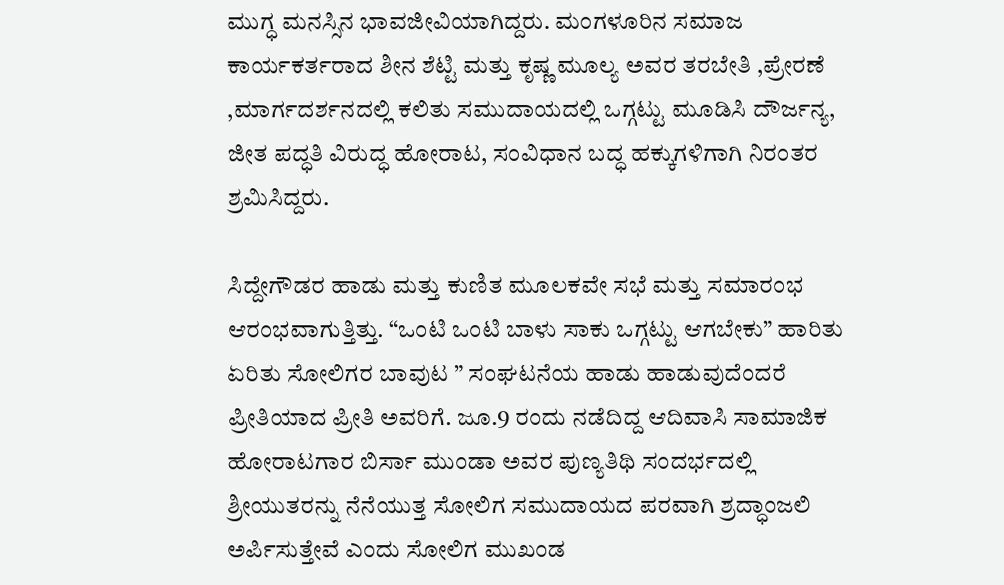ಮುಗ್ಧ ಮನಸ್ಸಿನ ಭಾವಜೀವಿಯಾಗಿದ್ದರು. ಮಂಗಳೂರಿನ ಸಮಾಜ ಕಾರ್ಯಕರ್ತರಾದ ಶೀನ ಶೆಟ್ಟಿ ಮತ್ತು ಕೃಷ್ಣ ಮೂಲ್ಯ ಅವರ ತರಬೇತಿ ,ಪ್ರೇರಣೆ ,ಮಾರ್ಗದರ್ಶನದಲ್ಲಿ ಕಲಿತು ಸಮುದಾಯದಲ್ಲಿ ಒಗ್ಗಟ್ಟು ಮೂಡಿಸಿ ದೌರ್ಜನ್ಯ, ಜೀತ ಪದ್ಧತಿ ವಿರುದ್ಧ ಹೋರಾಟ, ಸಂವಿಧಾನ ಬದ್ಧ ಹಕ್ಕುಗಳಿಗಾಗಿ ನಿರಂತರ ಶ್ರಮಿಸಿದ್ದರು.

ಸಿದ್ದೇಗೌಡರ ಹಾಡು ಮತ್ತು ಕುಣಿತ ಮೂಲಕವೇ ಸಭೆ ಮತ್ತು ಸಮಾರಂಭ ಆರಂಭವಾಗುತ್ತಿತ್ತು. “ಒಂಟಿ ಒಂಟಿ ಬಾಳು ಸಾಕು ಒಗ್ಗಟ್ಟು ಆಗಬೇಕು” ಹಾರಿತು ಏರಿತು ಸೋಲಿಗರ ಬಾವುಟ ” ಸಂಘಟನೆಯ ಹಾಡು ಹಾಡುವುದೆಂದರೆ ಪ್ರೀತಿಯಾದ ಪ್ರೀತಿ ಅವರಿಗೆ. ಜೂ.9 ರಂದು ನಡೆದಿದ್ದ ಆದಿವಾಸಿ ಸಾಮಾಜಿಕ ಹೋರಾಟಗಾರ ಬಿರ್ಸಾ ಮುಂಡಾ ಅವರ ಪುಣ್ಯತಿಥಿ ಸಂದರ್ಭದಲ್ಲಿ ಶ್ರೀಯುತರನ್ನು ನೆನೆಯುತ್ತ ಸೋಲಿಗ ಸಮುದಾಯದ ಪರವಾಗಿ ಶ್ರದ್ಧಾಂಜಲಿ ಅರ್ಪಿಸುತ್ತೇವೆ ಎಂದು ಸೋಲಿಗ ಮುಖಂಡ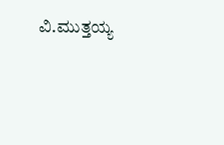ವಿ.ಮುತ್ತಯ್ಯ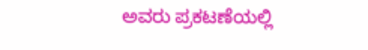ಅವರು ಪ್ರಕಟಣೆಯಲ್ಲಿ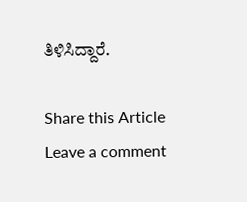ತಿಳಿಸಿದ್ದಾರೆ.

Share this Article
Leave a comment